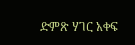ድምጽ ሃገር አቀፍ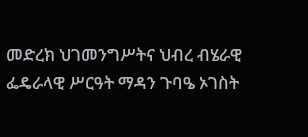መድረክ ህገመንግሥትና ህብረ ብሄራዊ ፌዴራላዊ ሥርዓት ማዳን ጉባዔ ኦገስት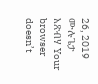26, 2019 ሙሉጌታ አጽብሃ Your browser doesn’t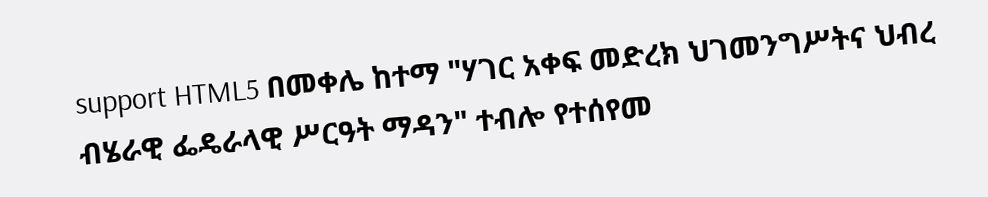support HTML5 በመቀሌ ከተማ "ሃገር አቀፍ መድረክ ህገመንግሥትና ህብረ ብሄራዊ ፌዴራላዊ ሥርዓት ማዳን" ተብሎ የተሰየመ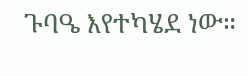ጉባዔ እየተካሄደ ነው።